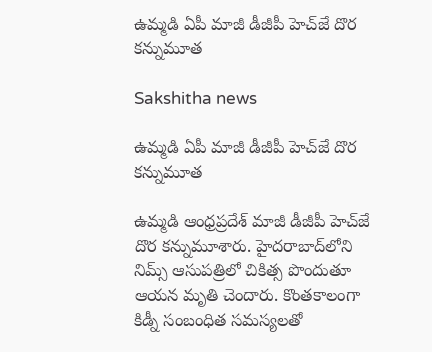ఉమ్మడి ఏపీ మాజీ డీజీపీ హెచ్‌జే దొర కన్నుమూత

Sakshitha news

ఉమ్మడి ఏపీ మాజీ డీజీపీ హెచ్‌జే దొర కన్నుమూత

ఉమ్మడి ఆంధ్రప్రదేశ్ మాజీ డీజీపీ హెచ్‌జే దొర కన్నుమూశారు. హైదరాబాద్‌లోని నిమ్స్ ఆసుపత్రిలో చికిత్స పొందుతూ ఆయన మృతి చెందారు. కొంతకాలంగా కిడ్నీ సంబంధిత సమస్యలతో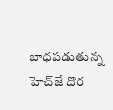బాధపడుతున్న హెచ్‌జే దొర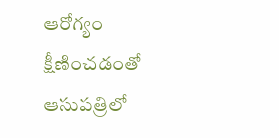ఆరోగ్యం క్షీణించడంతో ఆసుపత్రిలో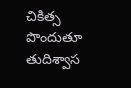చికిత్స పొందుతూ తుదిశ్వాస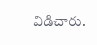విడిచారు.